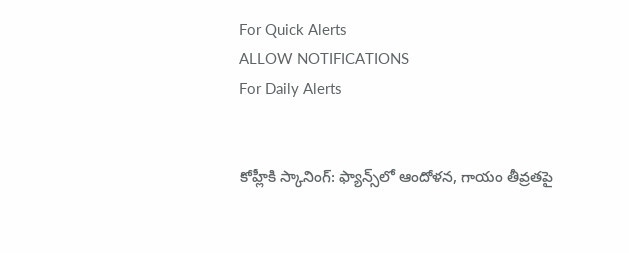For Quick Alerts
ALLOW NOTIFICATIONS
For Daily Alerts


కోహ్లీకి స్కానింగ్: ఫ్యాన్స్‌లో ఆందోళన, గాయం తీవ్రతపై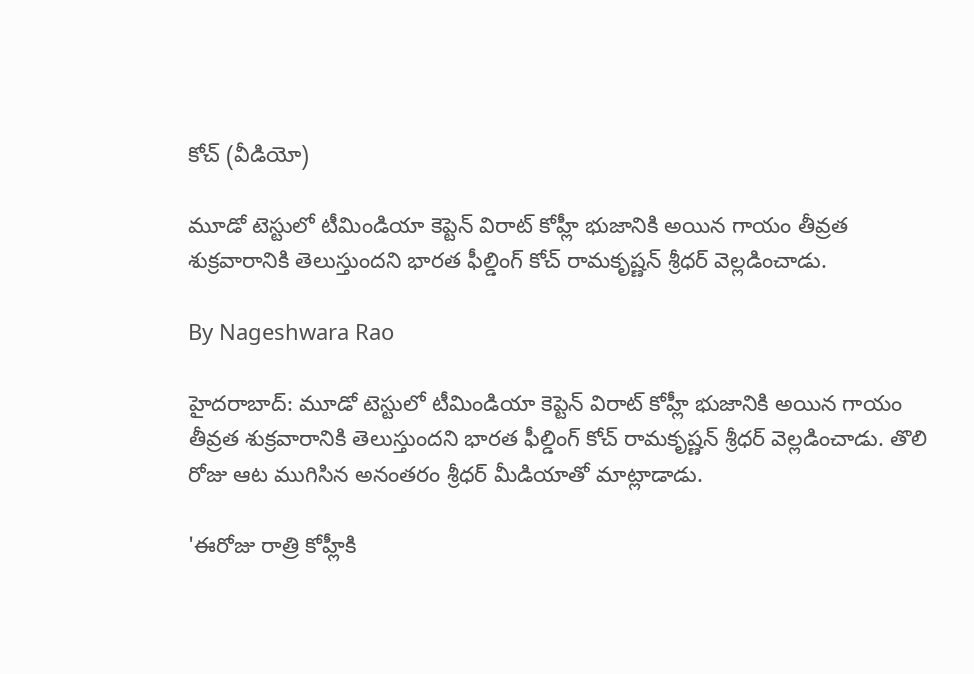కోచ్ (వీడియో)

మూడో టెస్టులో టీమిండియా కెప్టెన్ విరాట్ కోహ్లీ భుజానికి అయిన గాయం తీవ్రత శుక్రవారానికి తెలుస్తుందని భారత ఫీల్డింగ్ కోచ్ రామకృష్ణన్ శ్రీధర్ వెల్లడించాడు.

By Nageshwara Rao

హైదరాబాద్: మూడో టెస్టులో టీమిండియా కెప్టెన్ విరాట్ కోహ్లీ భుజానికి అయిన గాయం తీవ్రత శుక్రవారానికి తెలుస్తుందని భారత ఫీల్డింగ్ కోచ్ రామకృష్ణన్ శ్రీధర్ వెల్లడించాడు. తొలి రోజు ఆట ముగిసిన అనంతరం శ్రీధర్ మీడియాతో మాట్లాడాడు.

'ఈరోజు రాత్రి కోహ్లీకి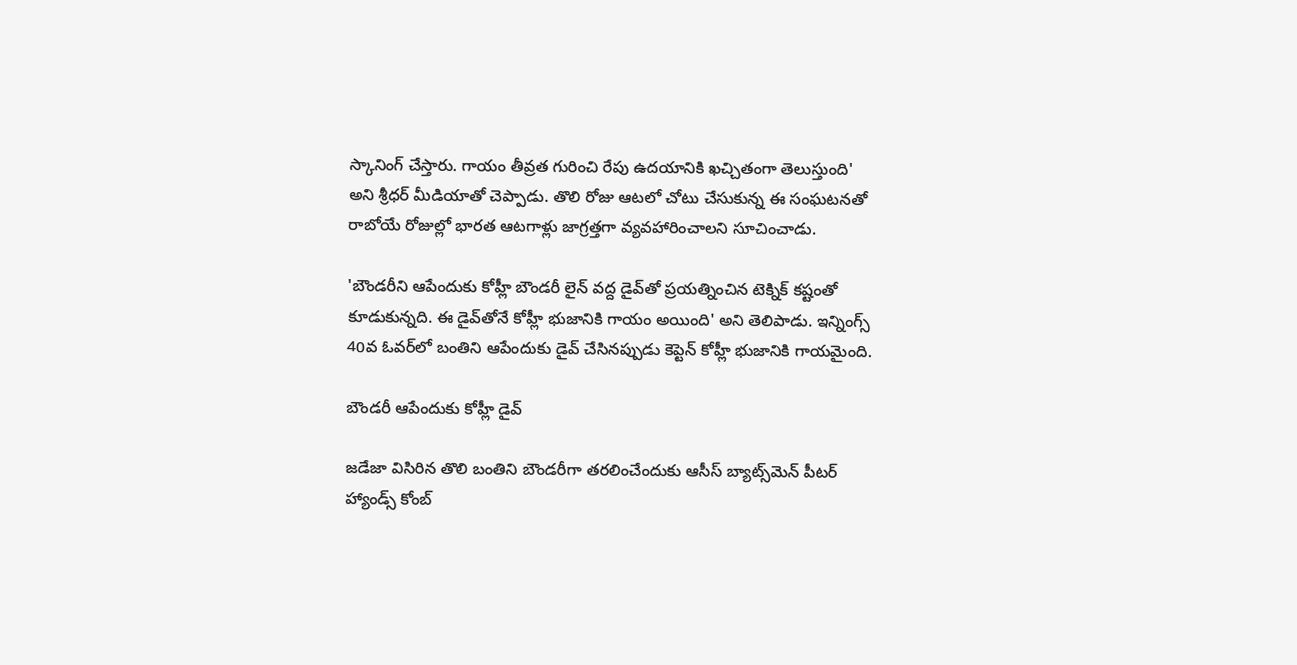స్కానింగ్ చేస్తారు. గాయం తీవ్రత గురించి రేపు ఉదయానికి ఖచ్చితంగా తెలుస్తుంది' అని శ్రీధర్ మీడియాతో చెప్పాడు. తొలి రోజు ఆటలో చోటు చేసుకున్న ఈ సంఘటనతో రాబోయే రోజుల్లో భారత ఆటగాళ్లు జాగ్రత్తగా వ్యవహారించాలని సూచించాడు.

'బౌండరీని ఆపేందుకు కోహ్లీ బౌండరీ లైన్ వద్ద డైవ్‌తో ప్రయత్నించిన టెక్నిక్ కష్టంతో కూడుకున్నది. ఈ డైవ్‌తోనే కోహ్లీ భుజానికి గాయం అయింది' అని తెలిపాడు. ఇన్నింగ్స్ 40వ ఓవర్‌లో బంతిని ఆపేందుకు డైవ్ చేసినప్పుడు కెప్టెన్ కోహ్లీ భుజానికి గాయమైంది.

బౌండరీ ఆపేందుకు కోహ్లీ డైవ్

జడేజా విసిరిన తొలి బంతిని బౌండరీగా తరలించేందుకు ఆసీస్ బ్యాట్స్‌మెన్ పీటర్ హ్యాండ్స్ కోంబ్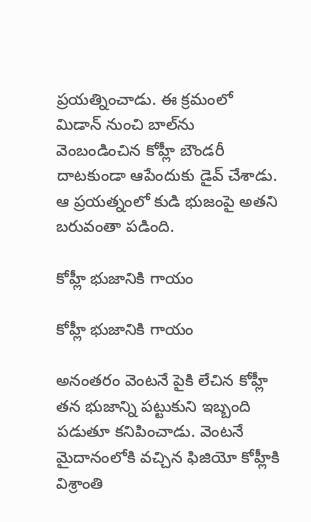ప్రయత్నించాడు. ఈ క్రమంలో మిడాన్ నుంచి బాల్‌ను వెంబండించిన కోహ్లీ బౌండరీ దాటకుండా ఆపేందుకు డైవ్ చేశాడు. ఆ ప్రయత్నంలో కుడి భుజంపై అతని బరువంతా పడింది.

కోహ్లీ భుజానికి గాయం

కోహ్లీ భుజానికి గాయం

అనంతరం వెంటనే పైకి లేచిన కోహ్లీ తన భుజాన్ని పట్టుకుని ఇబ్బంది పడుతూ కనిపించాడు. వెంటనే మైదానంలోకి వచ్చిన ఫిజియో కోహ్లీకి విశ్రాంతి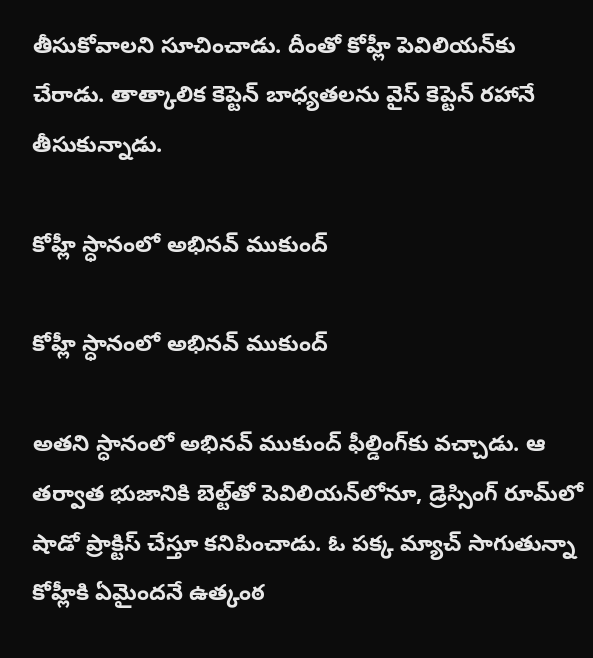తీసుకోవాలని సూచించాడు. దీంతో కోహ్లీ పెవిలియన్‌కు చేరాడు. తాత్కాలిక కెప్టెన్‌ బాధ్యతలను వైస్‌ కెప్టెన్‌ రహానే తీసుకున్నాడు.

కోహ్లీ స్ధానంలో అభినవ్ ముకుంద్

కోహ్లీ స్ధానంలో అభినవ్ ముకుంద్

అతని స్ధానంలో అభినవ్ ముకుంద్ ఫీల్డింగ్‌కు వచ్చాడు. ఆ తర్వాత భుజానికి బెల్ట్‌తో పెవిలియన్‌లోనూ, డ్రెస్సింగ్ రూమ్‌లో షాడో ప్రాక్టిస్ చేస్తూ కనిపించాడు. ఓ పక్క మ్యాచ్ సాగుతున్నా కోహ్లీకి ఏమైందనే ఉత్కంఠ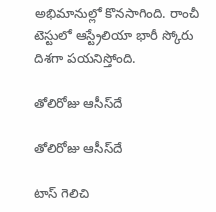అభిమానుల్లో కొనసాగింది. రాంచీ టెస్టులో ఆస్ట్రేలియా భారీ స్కోరు దిశగా పయనిస్తోంది.

తోలిరోజు ఆసీస్‌దే

తోలిరోజు ఆసీస్‌దే

టాస్ గెలిచి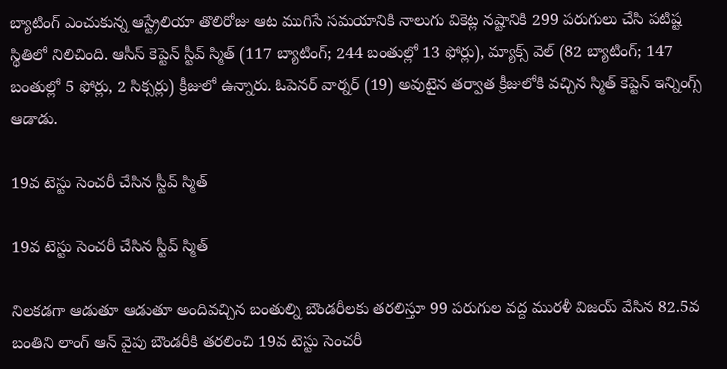బ్యాటింగ్ ఎంచుకున్న ఆస్ట్రేలియా తొలిరోజు ఆట ముగిసే సమయానికి నాలుగు వికెట్ల నష్టానికి 299 పరుగులు చేసి పటిష్ట స్థితిలో నిలిచింది. ఆసీస్ కెప్టెన్ స్టీవ్ స్మిత్ (117 బ్యాటింగ్; 244 బంతుల్లో 13 ఫోర్లు), మ్యాక్స్ వెల్ (82 బ్యాటింగ్; 147 బంతుల్లో 5 ఫోర్లు, 2 సిక్సర్లు) క్రీజులో ఉన్నారు. ఓపెనర్‌ వార్నర్‌ (19) అవుటైన తర్వాత క్రీజులోకి వచ్చిన స్మిత్ కెప్టెన్ ఇన్నింగ్స్ ఆడాడు.

19వ టెస్టు సెంచరీ చేసిన స్టీవ్ స్మిత్

19వ టెస్టు సెంచరీ చేసిన స్టీవ్ స్మిత్

నిలకడగా ఆడుతూ ఆడుతూ అందివచ్చిన బంతుల్ని బౌండరీలకు తరలిస్తూ 99 పరుగుల వద్ద మురళీ విజయ్‌ వేసిన 82.5వ బంతిని లాంగ్‌ ఆన్‌ వైపు బౌండరీకి తరలించి 19వ టెస్టు సెంచరీ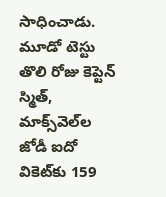సాధించాడు. మూడో టెస్టు తొలి రోజు కెప్టెన్ స్మిత్, మాక్స్‌వెల్‌ల జోడీ ఐదో వికెట్‌కు 159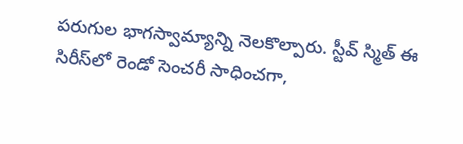పరుగుల భాగస్వామ్యాన్ని నెలకొల్పారు. స్టీవ్ స్మిత్ ఈ సిరీస్‌లో రెండో సెంచరీ సాధించగా,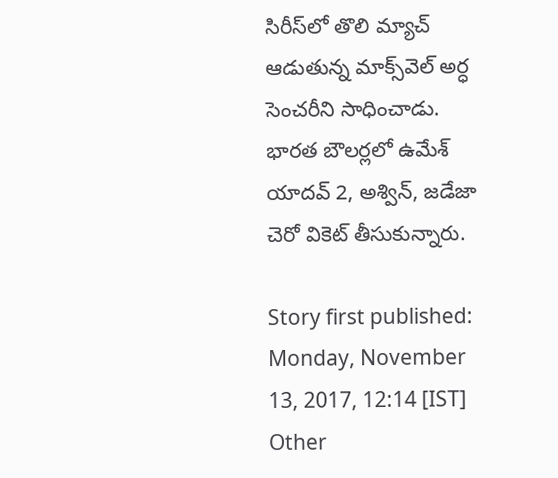సిరీస్‌లో తొలి మ్యాచ్ ఆడుతున్న మాక్స్‌వెల్ అర్ధ సెంచరీని సాధించాడు. భారత బౌలర్లలో ఉమేశ్ యాదవ్ 2, అశ్విన్, జడేజా చెరో వికెట్ తీసుకున్నారు.

Story first published: Monday, November 13, 2017, 12:14 [IST]
Other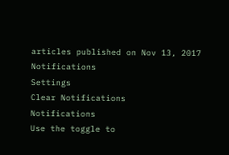articles published on Nov 13, 2017
Notifications
Settings
Clear Notifications
Notifications
Use the toggle to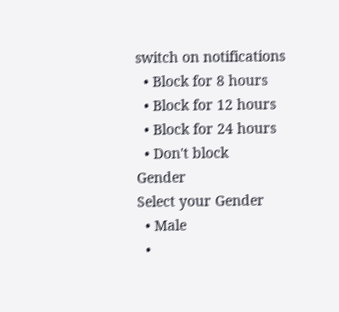switch on notifications
  • Block for 8 hours
  • Block for 12 hours
  • Block for 24 hours
  • Don't block
Gender
Select your Gender
  • Male
  •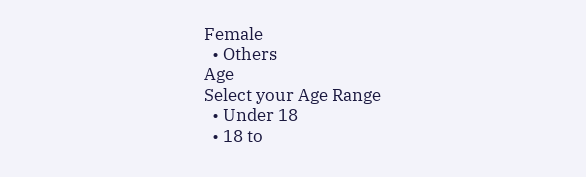Female
  • Others
Age
Select your Age Range
  • Under 18
  • 18 to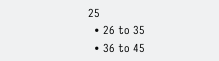25
  • 26 to 35
  • 36 to 45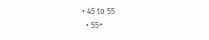• 45 to 55
  • 55+